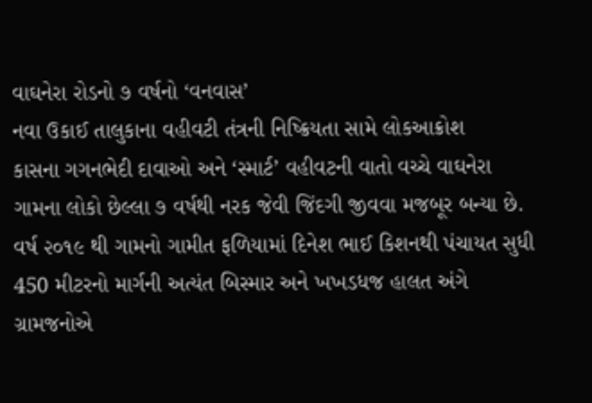વાઘનેરા રોડનો ૭ વર્ષનો ‘વનવાસ’
નવા ઉકાઈ તાલુકાના વહીવટી તંત્રની નિષ્ક્રિયતા સામે લોકઆક્રોશ
કાસના ગગનભેદી દાવાઓ અને ‘સ્માર્ટ’ વહીવટની વાતો વચ્ચે વાઘનેરા ગામના લોકો છેલ્લા ૭ વર્ષથી નરક જેવી જિંદગી જીવવા મજબૂર બન્યા છે. વર્ષ ૨૦૧૯ થી ગામનો ગામીત ફળિયામાં દિનેશ ભાઈ કિશનથી પંચાયત સુધી 450 મીટરનો માર્ગની અત્યંત બિસ્માર અને ખખડધજ હાલત અંગે ગ્રામજનોએ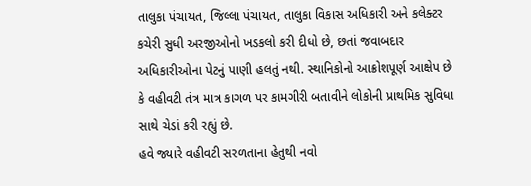તાલુકા પંચાયત, જિલ્લા પંચાયત, તાલુકા વિકાસ અધિકારી અને કલેક્ટર કચેરી સુધી અરજીઓનો ખડકલો કરી દીધો છે, છતાં જવાબદાર અધિકારીઓના પેટનું પાણી હલતું નથી. સ્થાનિકોનો આક્રોશપૂર્ણ આક્ષેપ છે કે વહીવટી તંત્ર માત્ર કાગળ પર કામગીરી બતાવીને લોકોની પ્રાથમિક સુવિધા સાથે ચેડાં કરી રહ્યું છે.
હવે જ્યારે વહીવટી સરળતાના હેતુથી નવો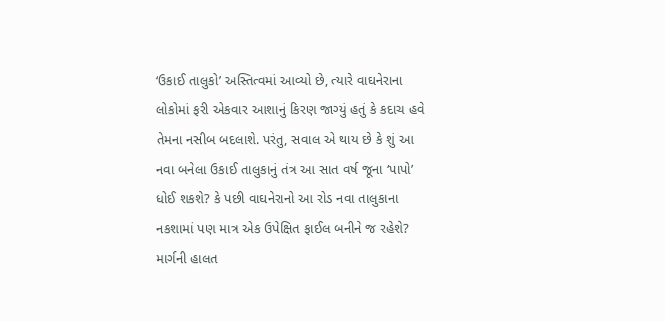‘ઉકાઈ તાલુકો’ અસ્તિત્વમાં આવ્યો છે, ત્યારે વાઘનેરાના લોકોમાં ફરી એકવાર આશાનું કિરણ જાગ્યું હતું કે કદાચ હવે તેમના નસીબ બદલાશે. પરંતુ, સવાલ એ થાય છે કે શું આ નવા બનેલા ઉકાઈ તાલુકાનું તંત્ર આ સાત વર્ષ જૂના ‘પાપો’ ધોઈ શકશે? કે પછી વાઘનેરાનો આ રોડ નવા તાલુકાના નકશામાં પણ માત્ર એક ઉપેક્ષિત ફાઈલ બનીને જ રહેશે? માર્ગની હાલત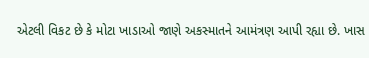એટલી વિકટ છે કે મોટા ખાડાઓ જાણે અકસ્માતને આમંત્રણ આપી રહ્યા છે. ખાસ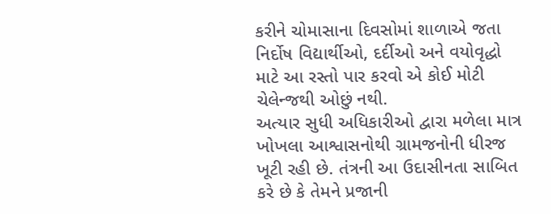કરીને ચોમાસાના દિવસોમાં શાળાએ જતા નિર્દોષ વિદ્યાર્થીઓ, દર્દીઓ અને વયોવૃદ્ધો માટે આ રસ્તો પાર કરવો એ કોઈ મોટી ચેલેન્જથી ઓછું નથી.
અત્યાર સુધી અધિકારીઓ દ્વારા મળેલા માત્ર ખોખલા આશ્વાસનોથી ગ્રામજનોની ધીરજ ખૂટી રહી છે. તંત્રની આ ઉદાસીનતા સાબિત કરે છે કે તેમને પ્રજાની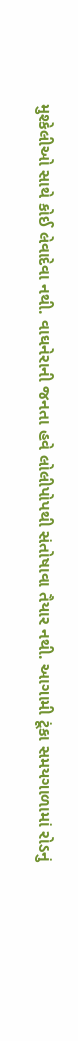મુશ્કેલીઓ સાથે કોઈ લેવાદેવા નથી. વાઘનેરાની જનતા હવે લોલીપોપથી સંતોષાવા તૈયાર નથી. આગામી ટૂંકા સમયગાળામાં રોડનું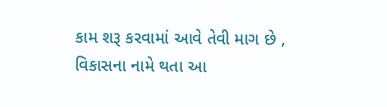કામ શરૂ કરવામાં આવે તેવી માગ છે , વિકાસના નામે થતા આ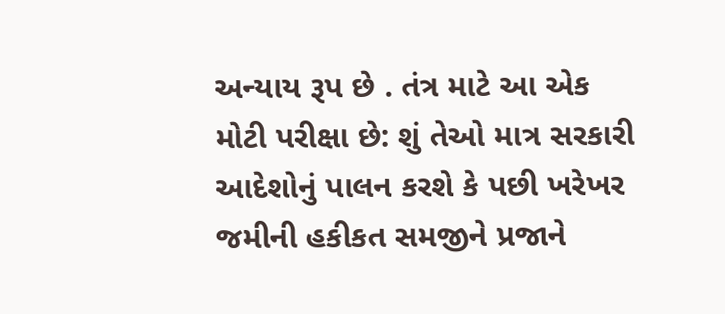અન્યાય રૂપ છે . તંત્ર માટે આ એક મોટી પરીક્ષા છે: શું તેઓ માત્ર સરકારી આદેશોનું પાલન કરશે કે પછી ખરેખર જમીની હકીકત સમજીને પ્રજાને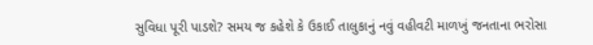સુવિધા પૂરી પાડશે? સમય જ કહેશે કે ઉકાઈ તાલુકાનું નવું વહીવટી માળખું જનતાના ભરોસા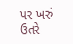પર ખરું ઉતરે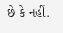છે કે નહીં.